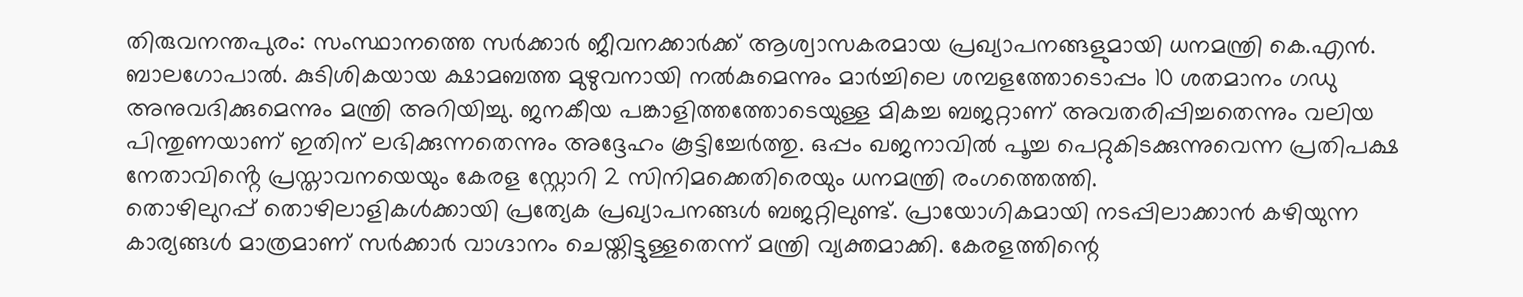തിരുവനന്തപുരം: സംസ്ഥാനത്തെ സർക്കാർ ജീവനക്കാർക്ക് ആശ്വാസകരമായ പ്രഖ്യാപനങ്ങളുമായി ധനമന്ത്രി കെ.എൻ. ബാലഗോപാൽ. കുടിശികയായ ക്ഷാമബത്ത മുഴുവനായി നൽകുമെന്നും മാർച്ചിലെ ശമ്പളത്തോടൊപ്പം 10 ശതമാനം ഗഡു അനുവദിക്കുമെന്നും മന്ത്രി അറിയിച്ചു. ജനകീയ പങ്കാളിത്തത്തോടെയുള്ള മികച്ച ബജറ്റാണ് അവതരിപ്പിച്ചതെന്നും വലിയ പിന്തുണയാണ് ഇതിന് ലഭിക്കുന്നതെന്നും അദ്ദേഹം കൂട്ടിച്ചേർത്തു. ഒപ്പം ഖജനാവിൽ പൂച്ച പെറ്റുകിടക്കുന്നുവെന്ന പ്രതിപക്ഷ നേതാവിൻ്റെ പ്രസ്താവനയെയും കേരള സ്റ്റോറി 2 സിനിമക്കെതിരെയും ധനമന്ത്രി രംഗത്തെത്തി.
തൊഴിലുറപ്പ് തൊഴിലാളികൾക്കായി പ്രത്യേക പ്രഖ്യാപനങ്ങൾ ബജറ്റിലുണ്ട്. പ്രായോഗികമായി നടപ്പിലാക്കാൻ കഴിയുന്ന കാര്യങ്ങൾ മാത്രമാണ് സർക്കാർ വാഗ്ദാനം ചെയ്തിട്ടുള്ളതെന്ന് മന്ത്രി വ്യക്തമാക്കി. കേരളത്തിന്റെ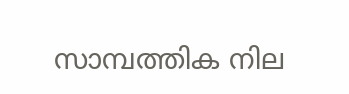സാമ്പത്തിക നില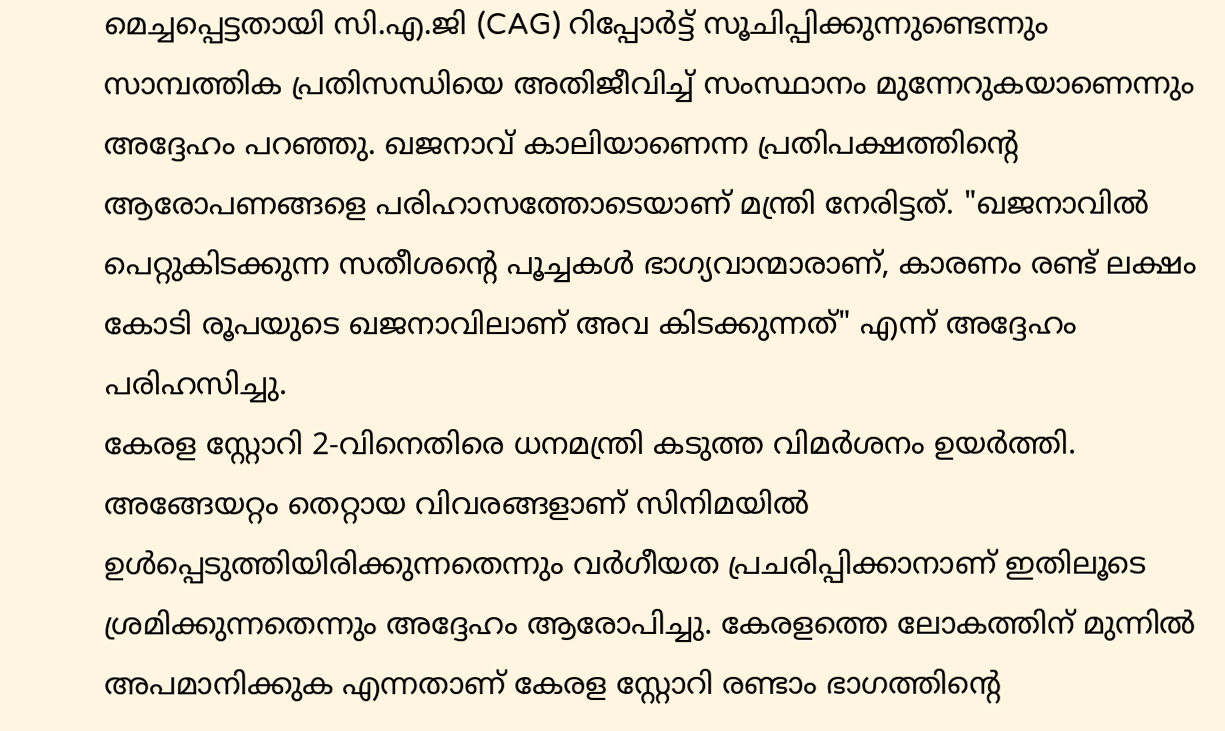മെച്ചപ്പെട്ടതായി സി.എ.ജി (CAG) റിപ്പോർട്ട് സൂചിപ്പിക്കുന്നുണ്ടെന്നും സാമ്പത്തിക പ്രതിസന്ധിയെ അതിജീവിച്ച് സംസ്ഥാനം മുന്നേറുകയാണെന്നും അദ്ദേഹം പറഞ്ഞു. ഖജനാവ് കാലിയാണെന്ന പ്രതിപക്ഷത്തിന്റെ ആരോപണങ്ങളെ പരിഹാസത്തോടെയാണ് മന്ത്രി നേരിട്ടത്. "ഖജനാവിൽ പെറ്റുകിടക്കുന്ന സതീശന്റെ പൂച്ചകൾ ഭാഗ്യവാന്മാരാണ്, കാരണം രണ്ട് ലക്ഷം കോടി രൂപയുടെ ഖജനാവിലാണ് അവ കിടക്കുന്നത്" എന്ന് അദ്ദേഹം പരിഹസിച്ചു.
കേരള സ്റ്റോറി 2-വിനെതിരെ ധനമന്ത്രി കടുത്ത വിമർശനം ഉയർത്തി. അങ്ങേയറ്റം തെറ്റായ വിവരങ്ങളാണ് സിനിമയിൽ ഉൾപ്പെടുത്തിയിരിക്കുന്നതെന്നും വർഗീയത പ്രചരിപ്പിക്കാനാണ് ഇതിലൂടെ ശ്രമിക്കുന്നതെന്നും അദ്ദേഹം ആരോപിച്ചു. കേരളത്തെ ലോകത്തിന് മുന്നിൽ അപമാനിക്കുക എന്നതാണ് കേരള സ്റ്റോറി രണ്ടാം ഭാഗത്തിന്റെ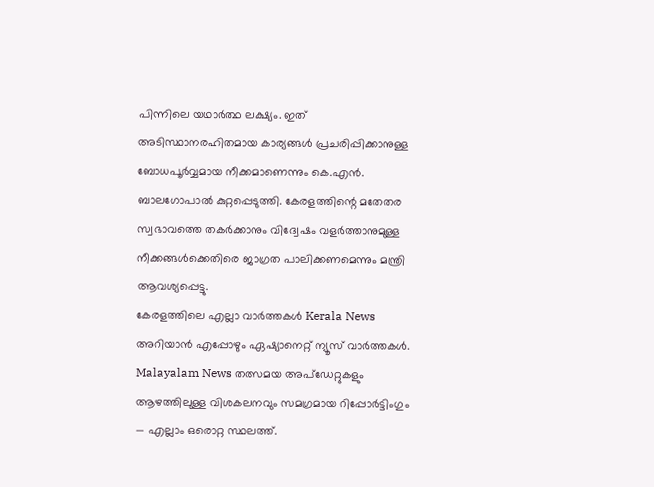പിന്നിലെ യഥാർത്ഥ ലക്ഷ്യം. ഇത് അടിസ്ഥാനരഹിതമായ കാര്യങ്ങൾ പ്രചരിപ്പിക്കാനുള്ള ബോധപൂർവ്വമായ നീക്കമാണെന്നും കെ.എൻ. ബാലഗോപാൽ കുറ്റപ്പെടുത്തി. കേരളത്തിന്റെ മതേതര സ്വഭാവത്തെ തകർക്കാനും വിദ്വേഷം വളർത്താനുമുള്ള നീക്കങ്ങൾക്കെതിരെ ജാഗ്രത പാലിക്കണമെന്നും മന്ത്രി ആവശ്യപ്പെട്ടു.
കേരളത്തിലെ എല്ലാ വാർത്തകൾ Kerala News അറിയാൻ എപ്പോഴും ഏഷ്യാനെറ്റ് ന്യൂസ് വാർത്തകൾ. Malayalam News തത്സമയ അപ്ഡേറ്റുകളും ആഴത്തിലുള്ള വിശകലനവും സമഗ്രമായ റിപ്പോർട്ടിംഗും — എല്ലാം ഒരൊറ്റ സ്ഥലത്ത്.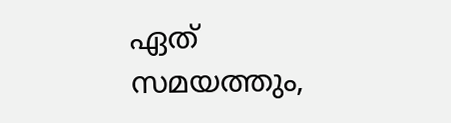ഏത് സമയത്തും,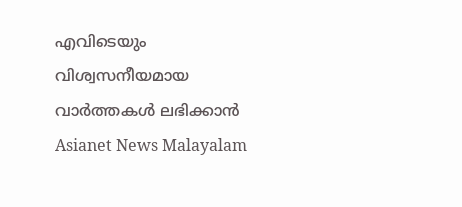എവിടെയും വിശ്വസനീയമായ വാർത്തകൾ ലഭിക്കാൻ Asianet News Malayalam